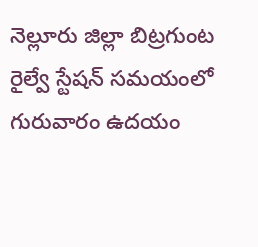నెల్లూరు జిల్లా బిట్రగుంట రైల్వే స్టేషన్ సమయంలో గురువారం ఉదయం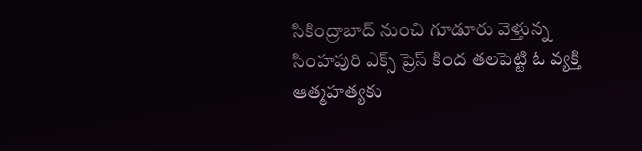సికింద్రాబాద్ నుంచి గూడూరు వెళ్తున్న సింహపురి ఎక్స్ ప్రెస్ కింద తలపెట్టి ఓ వ్యక్తి ఆత్మహత్యకు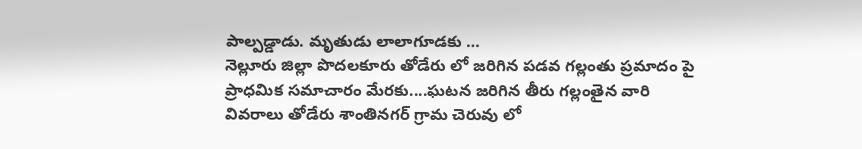పాల్పడ్డాడు. మృతుడు లాలాగూడకు …
నెల్లూరు జిల్లా పొదలకూరు తోడేరు లో జరిగిన పడవ గల్లంతు ప్రమాదం పై ప్రాధమిక సమాచారం మేరకు....ఘటన జరిగిన తీరు గల్లంతైన వారి వివరాలు తోడేరు శాంతినగర్ గ్రామ చెరువు లో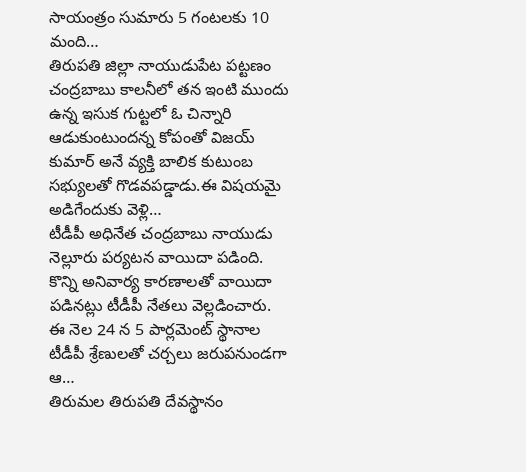సాయంత్రం సుమారు 5 గంటలకు 10 మంది…
తిరుపతి జిల్లా నాయుడుపేట పట్టణం చంద్రబాబు కాలనీలో తన ఇంటి ముందు ఉన్న ఇసుక గుట్టలో ఓ చిన్నారి ఆడుకుంటుందన్న కోపంతో విజయ్ కుమార్ అనే వ్యక్తి బాలిక కుటుంబ సభ్యులతో గొడవపడ్డాడు.ఈ విషయమై అడిగేందుకు వెళ్లి…
టీడీపీ అధినేత చంద్రబాబు నాయుడు నెల్లూరు పర్యటన వాయిదా పడింది. కొన్ని అనివార్య కారణాలతో వాయిదా పడినట్లు టీడీపీ నేతలు వెల్లడించారు. ఈ నెల 24 న 5 పార్లమెంట్ స్థానాల టీడీపీ శ్రేణులతో చర్చలు జరుపనుండగా ఆ…
తిరుమల తిరుపతి దేవస్థానం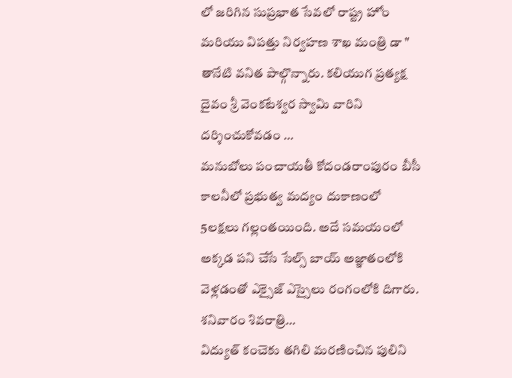లో జరిగిన సుప్రభాత సేవలో రాష్ట్ర హోం మరియు విపత్తు నిర్వహణ శాఖ మంత్రి డా " తానేటి వనిత పాల్గొన్నారు. కలియుగ ప్రత్యక్ష దైవం శ్రీ వెంకటేశ్వర స్వామి వారిని దర్శించుకోవడం …
మనుబోలు పంచాయతీ కోదండరాంపురం బీసీ కాలనీలో ప్రభుత్వ మద్యం దుకాణంలో 5లక్షలు గల్లంతయింది. అదే సమయంలో అక్కడ పని చేసే సేల్స్ బాయ్ అజ్ఞాతంలోకి వెళ్లడంతో ఎక్సైజ్ ఎస్సైలు రంగంలోకి దిగారు. శనివారం శివరాత్రి…
విద్యుత్ కంచెకు తగిలి మరణించిన పులిని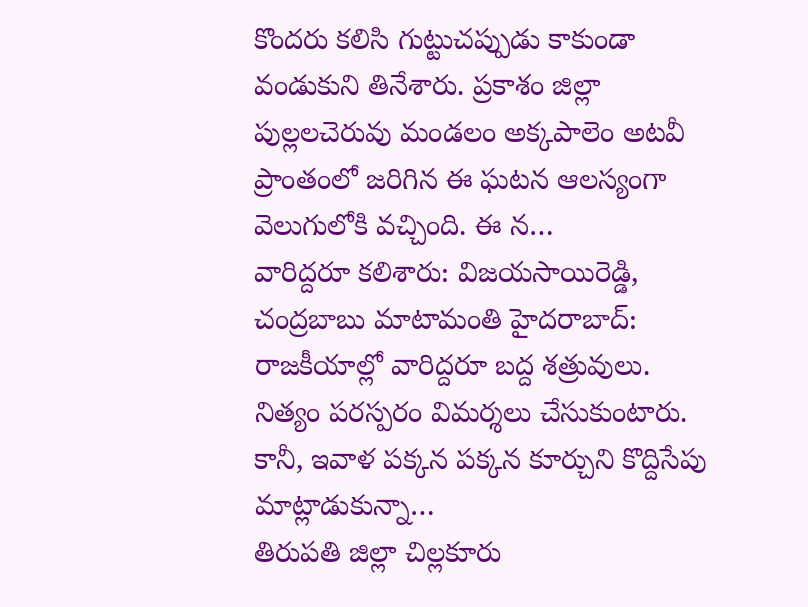కొందరు కలిసి గుట్టుచప్పుడు కాకుండా వండుకుని తినేశారు. ప్రకాశం జిల్లా పుల్లలచెరువు మండలం అక్కపాలెం అటవీ ప్రాంతంలో జరిగిన ఈ ఘటన ఆలస్యంగా వెలుగులోకి వచ్చింది. ఈ న…
వారిద్దరూ కలిశారు: విజయసాయిరెడ్డి, చంద్రబాబు మాటామంతి హైదరాబాద్: రాజకీయాల్లో వారిద్దరూ బద్ద శత్రువులు. నిత్యం పరస్పరం విమర్శలు చేసుకుంటారు. కానీ, ఇవాళ పక్కన పక్కన కూర్చుని కొద్దిసేపు మాట్లాడుకున్నా…
తిరుపతి జిల్లా చిల్లకూరు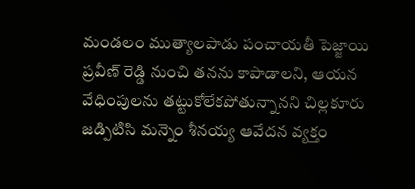మండలం ముత్యాలపాడు పంచాయతీ పెజ్జాయి ప్రవీణ్ రెడ్డి నుంచి తనను కాపాడాలని, ఆయన వేధింపులను తట్టుకోలేకపోతున్నానని చిల్లకూరు జడ్పిటిసి మన్నెం శీనయ్య ఆవేదన వ్యక్తం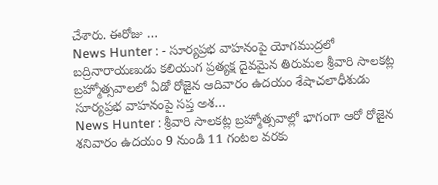చేశారు. ఈరోజు …
News Hunter : - సూర్యప్రభ వాహనంపై యోగముద్రలో బద్రినారాయణుడు కలియుగ ప్రత్యక్ష దైవమైన తిరుమల శ్రీవారి సాలకట్ల బ్రహ్మోత్సవాలలో ఏడో రోజైన ఆదివారం ఉదయం శేషాచలాధీశుడు సూర్యప్రభ వాహనంపై సప్త అశ…
News Hunter : శ్రీవారి సాలకట్ల బ్రహ్మోత్సవాల్లో భాగంగా ఆరో రోజైన శనివారం ఉదయం 9 నుండి 11 గంటల వరకు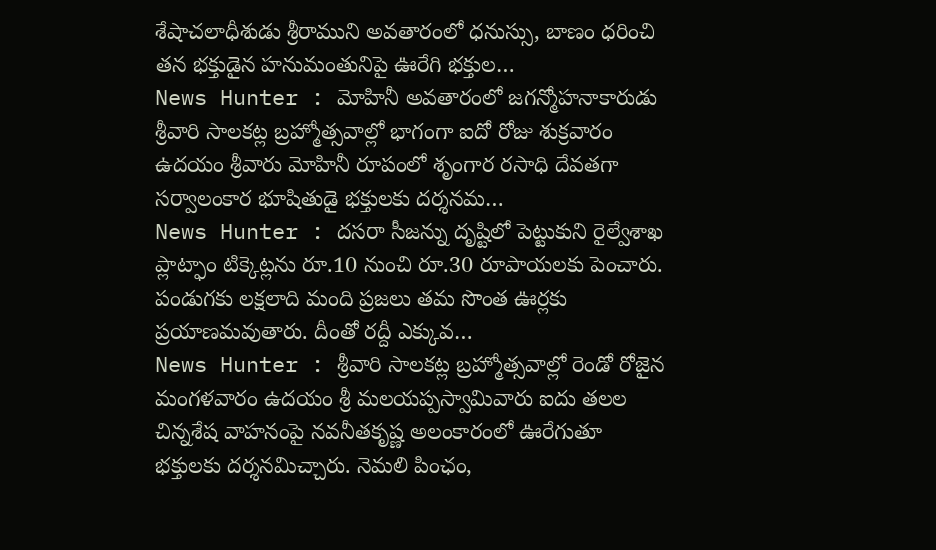శేషాచలాధీశుడు శ్రీరాముని అవతారంలో ధనుస్సు, బాణం ధరించి తన భక్తుడైన హనుమంతునిపై ఊరేగి భక్తుల…
News Hunter : మోహినీ అవతారంలో జగన్మోహనాకారుడు శ్రీవారి సాలకట్ల బ్రహ్మోత్సవాల్లో భాగంగా ఐదో రోజు శుక్రవారం ఉదయం శ్రీవారు మోహినీ రూపంలో శృంగార రసాధి దేవతగా సర్వాలంకార భూషితుడై భక్తులకు దర్శనమ…
News Hunter : దసరా సీజన్ను దృష్టిలో పెట్టుకుని రైల్వేశాఖ ప్లాట్ఫాం టిక్కెట్లను రూ.10 నుంచి రూ.30 రూపాయలకు పెంచారు. పండుగకు లక్షలాది మంది ప్రజలు తమ సొంత ఊర్లకు ప్రయాణమవుతారు. దీంతో రద్దీ ఎక్కువ…
News Hunter : శ్రీవారి సాలకట్ల బ్రహ్మోత్సవాల్లో రెండో రోజైన మంగళవారం ఉదయం శ్రీ మలయప్పస్వామివారు ఐదు తలల చిన్నశేష వాహనంపై నవనీతకృష్ణ అలంకారంలో ఊరేగుతూ భక్తులకు దర్శనమిచ్చారు. నెమలి పింఛం,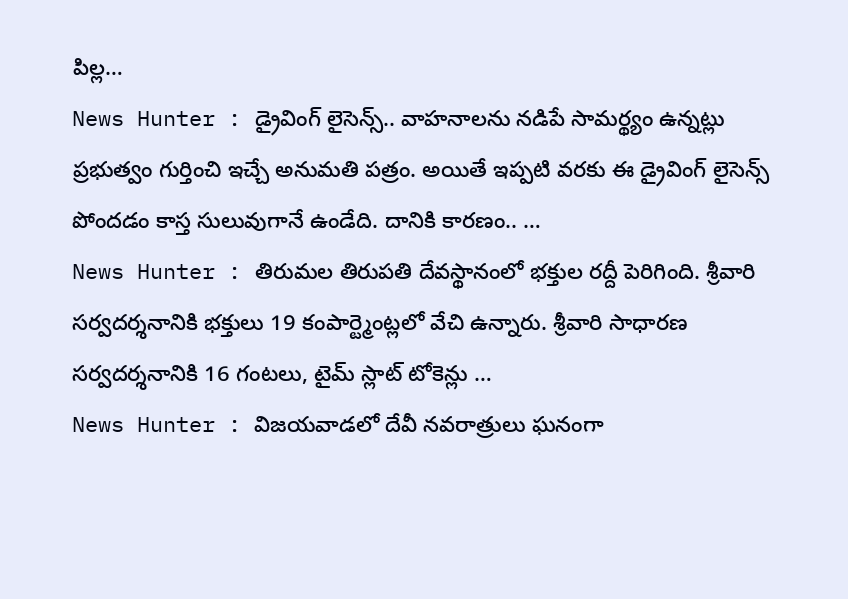పిల్ల…
News Hunter : డ్రైవింగ్ లైసెన్స్.. వాహనాలను నడిపే సామర్థ్యం ఉన్నట్లు ప్రభుత్వం గుర్తించి ఇచ్చే అనుమతి పత్రం. అయితే ఇప్పటి వరకు ఈ డ్రైవింగ్ లైసెన్స్ పోందడం కాస్త సులువుగానే ఉండేది. దానికి కారణం.. …
News Hunter : తిరుమల తిరుపతి దేవస్థానంలో భక్తుల రద్దీ పెరిగింది. శ్రీవారి సర్వదర్శనానికి భక్తులు 19 కంపార్ట్మెంట్లలో వేచి ఉన్నారు. శ్రీవారి సాధారణ సర్వదర్శనానికి 16 గంటలు, టైమ్ స్లాట్ టోకెన్లు …
News Hunter : విజయవాడలో దేవీ నవరాత్రులు ఘనంగా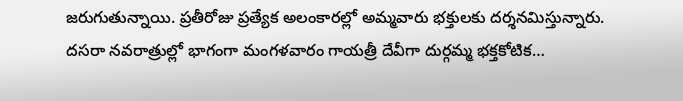జరుగుతున్నాయి. ప్రతీరోజు ప్రత్యేక అలంకారల్లో అమ్మవారు భక్తులకు దర్శనమిస్తున్నారు. దసరా నవరాత్రుల్లో భాగంగా మంగళవారం గాయత్రీ దేవీగా దుర్గమ్మ భక్తకోటిక…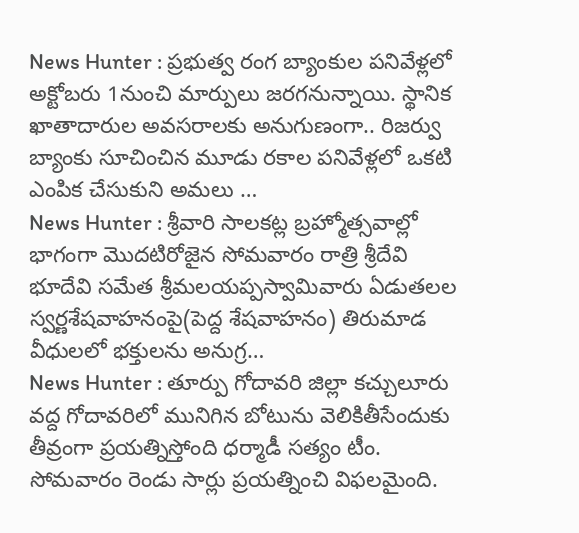News Hunter : ప్రభుత్వ రంగ బ్యాంకుల పనివేళ్లలో అక్టోబరు 1నుంచి మార్పులు జరగనున్నాయి. స్థానిక ఖాతాదారుల అవసరాలకు అనుగుణంగా.. రిజర్వు బ్యాంకు సూచించిన మూడు రకాల పనివేళ్లలో ఒకటి ఎంపిక చేసుకుని అమలు …
News Hunter : శ్రీవారి సాలకట్ల బ్రహ్మోత్సవాల్లో భాగంగా మొదటిరోజైన సోమవారం రాత్రి శ్రీదేవి భూదేవి సమేత శ్రీమలయప్పస్వామివారు ఏడుతలల స్వర్ణశేషవాహనంపై(పెద్ద శేషవాహనం) తిరుమాడ వీధులలో భక్తులను అనుగ్ర…
News Hunter : తూర్పు గోదావరి జిల్లా కచ్చులూరు వద్ద గోదావరిలో మునిగిన బోటును వెలికితీసేందుకు తీవ్రంగా ప్రయత్నిస్తోంది ధర్మాడీ సత్యం టీం. సోమవారం రెండు సార్లు ప్రయత్నించి విఫలమైంది.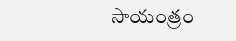సాయంత్రం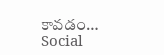కావడం…
Social